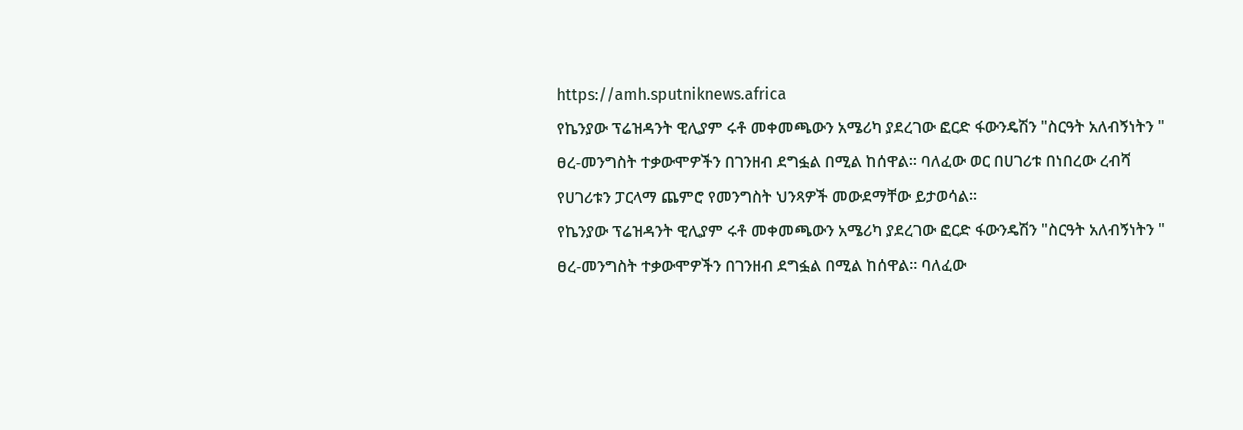https://amh.sputniknews.africa
የኬንያው ፕሬዝዳንት ዊሊያም ሩቶ መቀመጫውን አሜሪካ ያደረገው ፎርድ ፋውንዴሽን "ስርዓት አለብኝነትን " ፀረ-መንግስት ተቃውሞዎችን በገንዘብ ደግፏል በሚል ከሰዋል። ባለፈው ወር በሀገሪቱ በነበረው ረብሻ የሀገሪቱን ፓርላማ ጨምሮ የመንግስት ህንጻዎች መውደማቸው ይታወሳል።
የኬንያው ፕሬዝዳንት ዊሊያም ሩቶ መቀመጫውን አሜሪካ ያደረገው ፎርድ ፋውንዴሽን "ስርዓት አለብኝነትን " ፀረ-መንግስት ተቃውሞዎችን በገንዘብ ደግፏል በሚል ከሰዋል። ባለፈው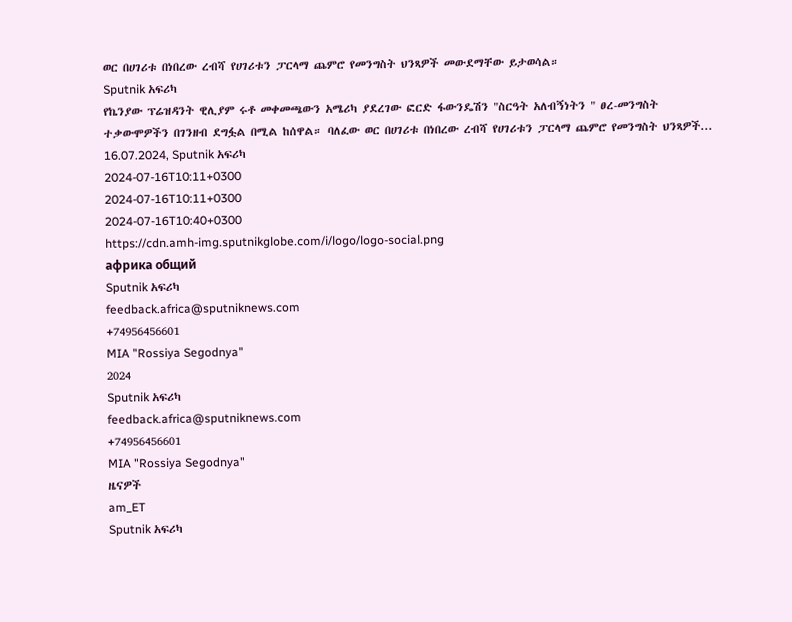ወር በሀገሪቱ በነበረው ረብሻ የሀገሪቱን ፓርላማ ጨምሮ የመንግስት ህንጻዎች መውደማቸው ይታወሳል።
Sputnik አፍሪካ
የኬንያው ፕሬዝዳንት ዊሊያም ሩቶ መቀመጫውን አሜሪካ ያደረገው ፎርድ ፋውንዴሽን "ስርዓት አለብኝነትን " ፀረ-መንግስት ተቃውሞዎችን በገንዘብ ደግፏል በሚል ከሰዋል። ባለፈው ወር በሀገሪቱ በነበረው ረብሻ የሀገሪቱን ፓርላማ ጨምሮ የመንግስት ህንጻዎች... 16.07.2024, Sputnik አፍሪካ
2024-07-16T10:11+0300
2024-07-16T10:11+0300
2024-07-16T10:40+0300
https://cdn.amh-img.sputnikglobe.com/i/logo/logo-social.png
африка общий
Sputnik አፍሪካ
feedback.africa@sputniknews.com
+74956456601
MIA "Rossiya Segodnya"
2024
Sputnik አፍሪካ
feedback.africa@sputniknews.com
+74956456601
MIA "Rossiya Segodnya"
ዜናዎች
am_ET
Sputnik አፍሪካ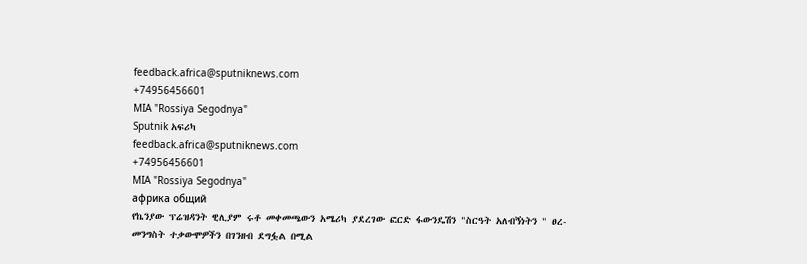feedback.africa@sputniknews.com
+74956456601
MIA "Rossiya Segodnya"
Sputnik አፍሪካ
feedback.africa@sputniknews.com
+74956456601
MIA "Rossiya Segodnya"
африка общий
የኬንያው ፕሬዝዳንት ዊሊያም ሩቶ መቀመጫውን አሜሪካ ያደረገው ፎርድ ፋውንዴሽን "ስርዓት አለብኝነትን " ፀረ-መንግስት ተቃውሞዎችን በገንዘብ ደግፏል በሚል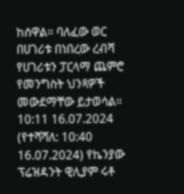ከሰዋል። ባለፈው ወር በሀገሪቱ በነበረው ረብሻ የሀገሪቱን ፓርላማ ጨምሮ የመንግስት ህንጻዎች መውደማቸው ይታወሳል።
10:11 16.07.2024 (የተሻሻለ: 10:40 16.07.2024) የኬንያው ፕሬዝዳንት ዊሊያም ሩቶ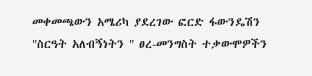መቀመጫውን አሜሪካ ያደረገው ፎርድ ፋውንዴሽን "ስርዓት አለብኝነትን " ፀረ-መንግስት ተቃውሞዎችን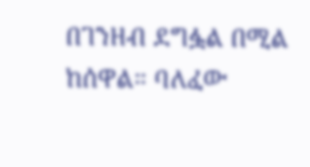በገንዘብ ደግፏል በሚል ከሰዋል። ባለፈው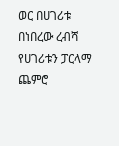ወር በሀገሪቱ በነበረው ረብሻ የሀገሪቱን ፓርላማ ጨምሮ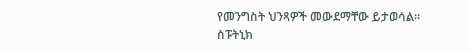የመንግስት ህንጻዎች መውደማቸው ይታወሳል።
ስፑትኒክ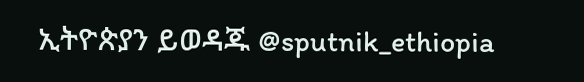ኢትዮጵያን ይወዳጁ @sputnik_ethiopia